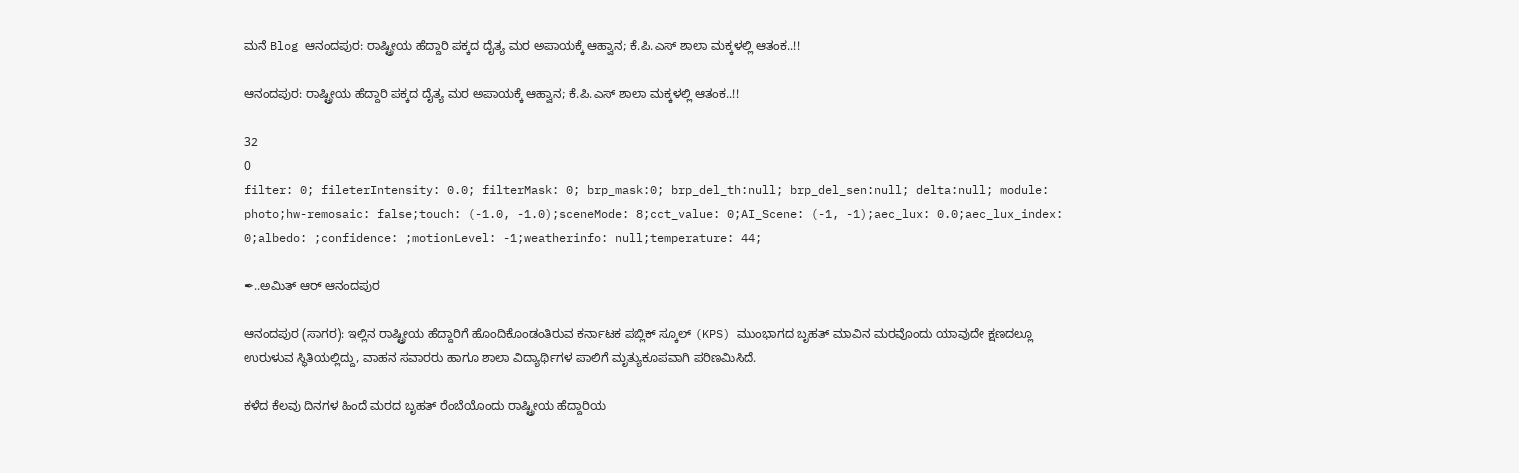ಮನೆ Blog ಆನಂದಪುರ: ರಾಷ್ಟ್ರೀಯ ಹೆದ್ದಾರಿ ಪಕ್ಕದ ದೈತ್ಯ ಮರ ಅಪಾಯಕ್ಕೆ ಆಹ್ವಾನ; ಕೆ.ಪಿ.ಎಸ್ ಶಾಲಾ ಮಕ್ಕಳಲ್ಲಿ ಆತಂಕ..!!

ಆನಂದಪುರ: ರಾಷ್ಟ್ರೀಯ ಹೆದ್ದಾರಿ ಪಕ್ಕದ ದೈತ್ಯ ಮರ ಅಪಾಯಕ್ಕೆ ಆಹ್ವಾನ; ಕೆ.ಪಿ.ಎಸ್ ಶಾಲಾ ಮಕ್ಕಳಲ್ಲಿ ಆತಂಕ..!!

32
0
filter: 0; fileterIntensity: 0.0; filterMask: 0; brp_mask:0; brp_del_th:null; brp_del_sen:null; delta:null; module: photo;hw-remosaic: false;touch: (-1.0, -1.0);sceneMode: 8;cct_value: 0;AI_Scene: (-1, -1);aec_lux: 0.0;aec_lux_index: 0;albedo: ;confidence: ;motionLevel: -1;weatherinfo: null;temperature: 44;

✒..ಅಮಿತ್ ಆರ್ ಆನಂದಪುರ

ಆನಂದಪುರ (ಸಾಗರ): ಇಲ್ಲಿನ ರಾಷ್ಟ್ರೀಯ ಹೆದ್ದಾರಿಗೆ ಹೊಂದಿಕೊಂಡಂತಿರುವ ಕರ್ನಾಟಕ ಪಬ್ಲಿಕ್ ಸ್ಕೂಲ್ (KPS) ಮುಂಭಾಗದ ಬೃಹತ್ ಮಾವಿನ ಮರವೊಂದು ಯಾವುದೇ ಕ್ಷಣದಲ್ಲೂ ಉರುಳುವ ಸ್ಥಿತಿಯಲ್ಲಿದ್ದು, ವಾಹನ ಸವಾರರು ಹಾಗೂ ಶಾಲಾ ವಿದ್ಯಾರ್ಥಿಗಳ ಪಾಲಿಗೆ ಮೃತ್ಯುಕೂಪವಾಗಿ ಪರಿಣಮಿಸಿದೆ.

ಕಳೆದ ಕೆಲವು ದಿನಗಳ ಹಿಂದೆ ಮರದ ಬೃಹತ್ ರೆಂಬೆಯೊಂದು ರಾಷ್ಟ್ರೀಯ ಹೆದ್ದಾರಿಯ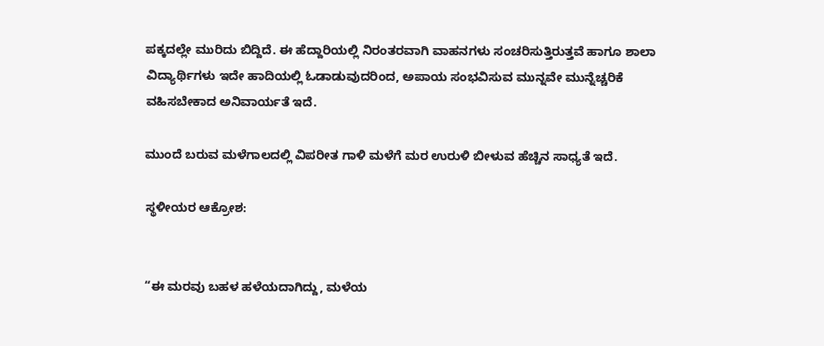ಪಕ್ಕದಲ್ಲೇ ಮುರಿದು ಬಿದ್ದಿದೆ. ಈ ಹೆದ್ದಾರಿಯಲ್ಲಿ ನಿರಂತರವಾಗಿ ವಾಹನಗಳು ಸಂಚರಿಸುತ್ತಿರುತ್ತವೆ ಹಾಗೂ ಶಾಲಾ ವಿದ್ಯಾರ್ಥಿಗಳು ಇದೇ ಹಾದಿಯಲ್ಲಿ ಓಡಾಡುವುದರಿಂದ, ಅಪಾಯ ಸಂಭವಿಸುವ ಮುನ್ನವೇ ಮುನ್ನೆಚ್ಚರಿಕೆ ವಹಿಸಬೇಕಾದ ಅನಿವಾರ್ಯತೆ ಇದೆ.

ಮುಂದೆ ಬರುವ ಮಳೆಗಾಲದಲ್ಲಿ ವಿಪರೀತ ಗಾಳಿ ಮಳೆಗೆ ಮರ ಉರುಳಿ ಬೀಳುವ ಹೆಚ್ಚಿನ ಸಾಧ್ಯತೆ ಇದೆ.

ಸ್ಥಳೀಯರ ಆಕ್ರೋಶ:


“ಈ ಮರವು ಬಹಳ ಹಳೆಯದಾಗಿದ್ದು, ಮಳೆಯ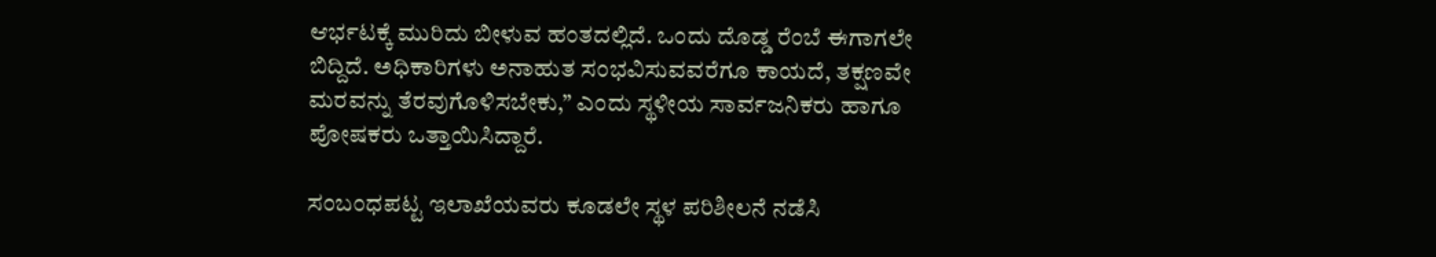ಆರ್ಭಟಕ್ಕೆ ಮುರಿದು ಬೀಳುವ ಹಂತದಲ್ಲಿದೆ. ಒಂದು ದೊಡ್ಡ ರೆಂಬೆ ಈಗಾಗಲೇ ಬಿದ್ದಿದೆ. ಅಧಿಕಾರಿಗಳು ಅನಾಹುತ ಸಂಭವಿಸುವವರೆಗೂ ಕಾಯದೆ, ತಕ್ಷಣವೇ ಮರವನ್ನು ತೆರವುಗೊಳಿಸಬೇಕು,” ಎಂದು ಸ್ಥಳೀಯ ಸಾರ್ವಜನಿಕರು ಹಾಗೂ ಪೋಷಕರು ಒತ್ತಾಯಿಸಿದ್ದಾರೆ.

ಸಂಬಂಧಪಟ್ಟ ಇಲಾಖೆಯವರು ಕೂಡಲೇ ಸ್ಥಳ ಪರಿಶೀಲನೆ ನಡೆಸಿ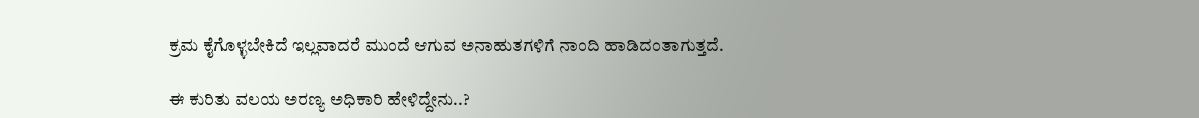ಕ್ರಮ ಕೈಗೊಳ್ಳಬೇಕಿದೆ ಇಲ್ಲವಾದರೆ ಮುಂದೆ ಆಗುವ ಅನಾಹುತಗಳಿಗೆ ನಾಂದಿ ಹಾಡಿದಂತಾಗುತ್ತದೆ.

ಈ ಕುರಿತು ವಲಯ ಅರಣ್ಯ ಅಧಿಕಾರಿ ಹೇಳಿದ್ದೇನು..?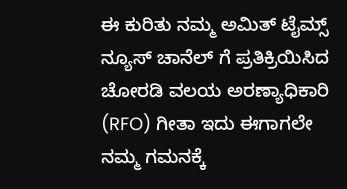ಈ ಕುರಿತು ನಮ್ಮ ಅಮಿತ್ ಟೈಮ್ಸ್ ನ್ಯೂಸ್ ಚಾನೆಲ್ ಗೆ ಪ್ರತಿಕ್ರಿಯಿಸಿದ ಚೋರಡಿ ವಲಯ ಅರಣ್ಯಾಧಿಕಾರಿ (RFO) ಗೀತಾ ಇದು ಈಗಾಗಲೇ ನಮ್ಮ ಗಮನಕ್ಕೆ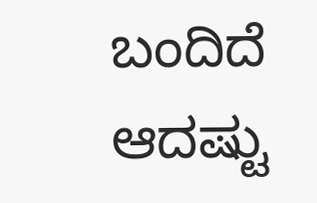ಬಂದಿದೆ ಆದಷ್ಟು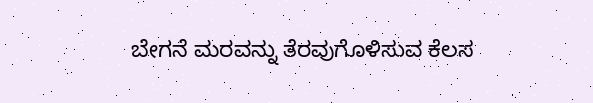ಬೇಗನೆ ಮರವನ್ನು ತೆರವುಗೊಳಿಸುವ ಕೆಲಸ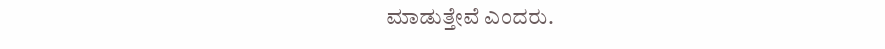ಮಾಡುತ್ತೇವೆ ಎಂದರು.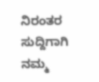ನಿರಂತರ ಸುದ್ದಿಗಾಗಿ ನಮ್ಮ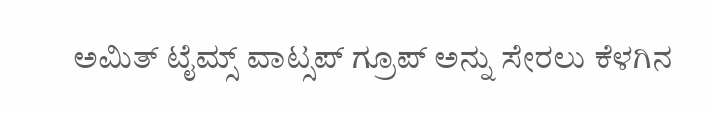ಅಮಿತ್ ಟೈಮ್ಸ್ ವಾಟ್ಸಪ್ ಗ್ರೂಪ್ ಅನ್ನು ಸೇರಲು ಕೆಳಗಿನ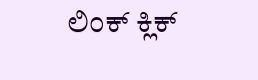ಲಿಂಕ್ ಕ್ಲಿಕ್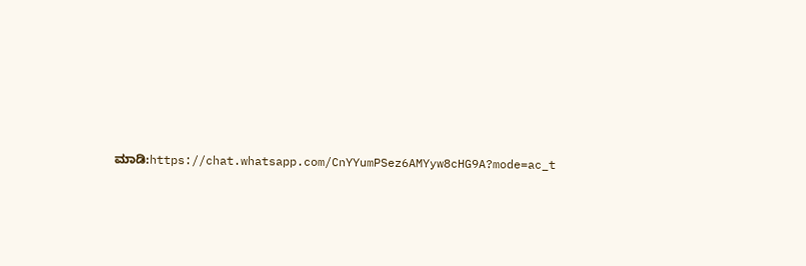ಮಾಡಿ:https://chat.whatsapp.com/CnYYumPSez6AMYyw8cHG9A?mode=ac_t